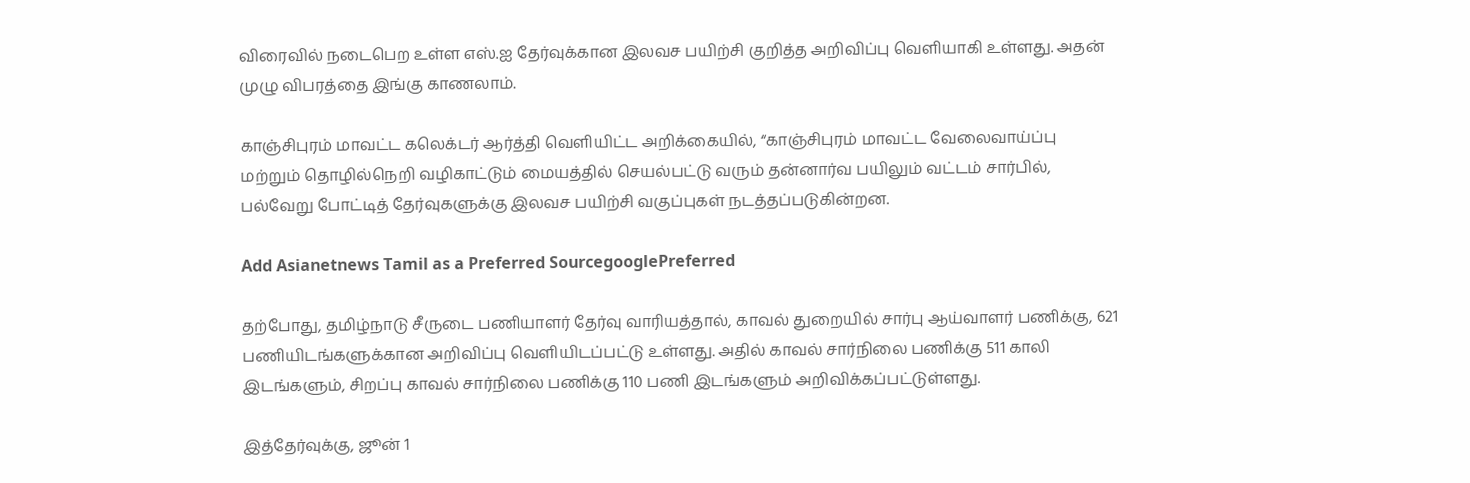விரைவில் நடைபெற உள்ள எஸ்.ஐ தேர்வுக்கான இலவச பயிற்சி குறித்த அறிவிப்பு வெளியாகி உள்ளது. அதன் முழு விபரத்தை இங்கு காணலாம்.

காஞ்சிபுரம் மாவட்ட கலெக்டர் ஆர்த்தி வெளியிட்ட அறிக்கையில், “காஞ்சிபுரம் மாவட்ட வேலைவாய்ப்பு மற்றும் தொழில்நெறி வழிகாட்டும் மையத்தில் செயல்பட்டு வரும் தன்னார்வ பயிலும் வட்டம் சார்பில், பல்வேறு போட்டித் தேர்வுகளுக்கு இலவச பயிற்சி வகுப்புகள் நடத்தப்படுகின்றன.

Add Asianetnews Tamil as a Preferred SourcegooglePreferred

தற்போது, தமிழ்நாடு சீருடை பணியாளர் தேர்வு வாரியத்தால், காவல் துறையில் சார்பு ஆய்வாளர் பணிக்கு, 621 பணியிடங்களுக்கான அறிவிப்பு வெளியிடப்பட்டு உள்ளது. அதில் காவல் சார்நிலை பணிக்கு 511 காலி இடங்களும், சிறப்பு காவல் சார்நிலை பணிக்கு 110 பணி இடங்களும் அறிவிக்கப்பட்டுள்ளது.

இத்தேர்வுக்கு, ஜூன் 1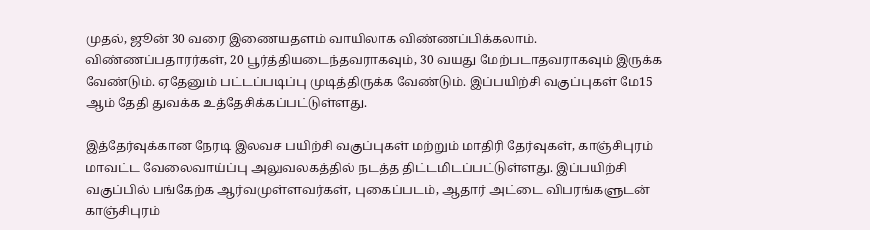முதல், ஜூன் 30 வரை இணையதளம் வாயிலாக விண்ணப்பிக்கலாம். விண்ணப்பதாரர்கள், 20 பூர்த்தியடைந்தவராகவும், 30 வயது மேற்படாதவராகவும் இருக்க வேண்டும். ஏதேனும் பட்டப்படிப்பு முடித்திருக்க வேண்டும். இப்பயிற்சி வகுப்புகள் மே15 ஆம் தேதி துவக்க உத்தேசிக்கப்பட்டுள்ளது.

இத்தேர்வுக்கான நேரடி இலவச பயிற்சி வகுப்புகள் மற்றும் மாதிரி தேர்வுகள், காஞ்சிபுரம் மாவட்ட வேலைவாய்ப்பு அலுவலகத்தில் நடத்த திட்டமிடப்பட்டுள்ளது. இப்பயிற்சி வகுப்பில் பங்கேற்க ஆர்வமுள்ளவர்கள், புகைப்படம், ஆதார் அட்டை விபரங்களுடன் காஞ்சிபுரம்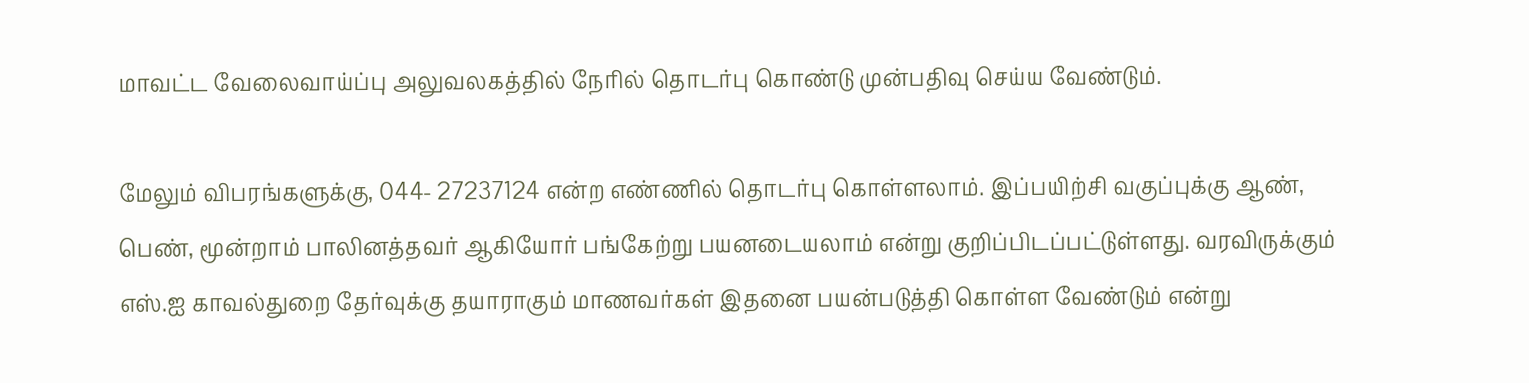மாவட்ட வேலைவாய்ப்பு அலுவலகத்தில் நேரில் தொடர்பு கொண்டு முன்பதிவு செய்ய வேண்டும்.

மேலும் விபரங்களுக்கு, 044- 27237124 என்ற எண்ணில் தொடர்பு கொள்ளலாம். இப்பயிற்சி வகுப்புக்கு ஆண், பெண், மூன்றாம் பாலினத்தவர் ஆகியோர் பங்கேற்று பயனடையலாம் என்று குறிப்பிடப்பட்டுள்ளது. வரவிருக்கும் எஸ்.ஐ காவல்துறை தேர்வுக்கு தயாராகும் மாணவர்கள் இதனை பயன்படுத்தி கொள்ள வேண்டும் என்று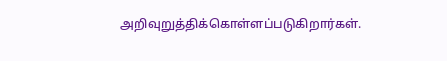அறிவுறுத்திக்கொள்ளப்படுகிறார்கள்.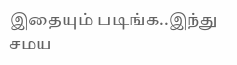இதையும் படிங்க..இந்து சமய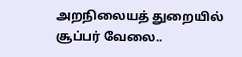அறநிலையத் துறையில் சூப்பர் வேலை..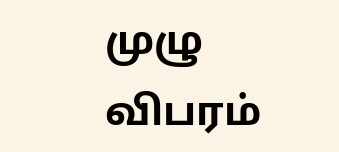முழு விபரம்